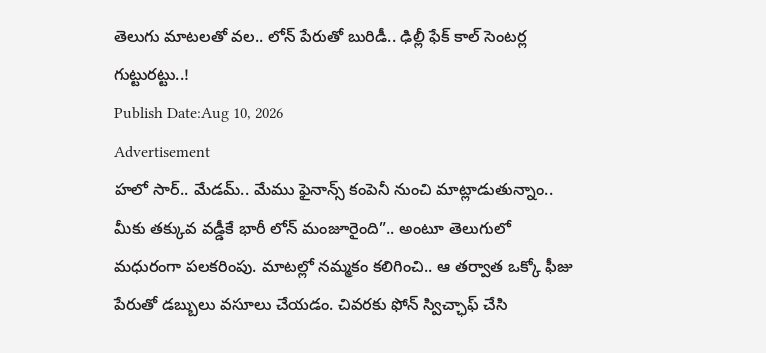తెలుగు మాటలతో వల.. లోన్ పేరుతో బురిడీ.. ఢిల్లీ ఫేక్ కాల్ సెంటర్ల గుట్టురట్టు..!
Publish Date:Aug 10, 2026
Advertisement
హలో సార్.. మేడమ్.. మేము ఫైనాన్స్ కంపెనీ నుంచి మాట్లాడుతున్నాం.. మీకు తక్కువ వడ్డీకే భారీ లోన్ మంజూరైంది”.. అంటూ తెలుగులో మధురంగా పలకరింపు. మాటల్లో నమ్మకం కలిగించి.. ఆ తర్వాత ఒక్కో ఫీజు పేరుతో డబ్బులు వసూలు చేయడం. చివరకు ఫోన్ స్విచ్ఛాఫ్ చేసి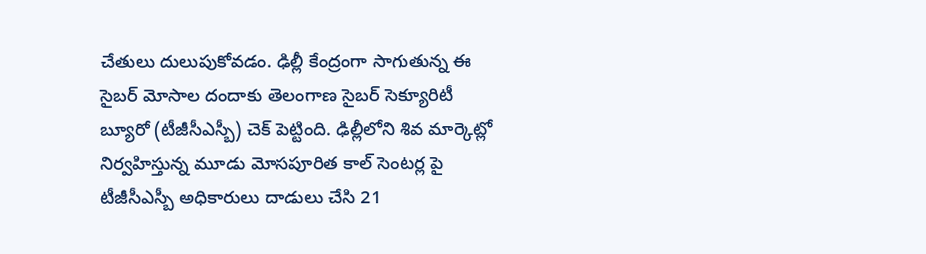చేతులు దులుపుకోవడం. ఢిల్లీ కేంద్రంగా సాగుతున్న ఈ సైబర్ మోసాల దందాకు తెలంగాణ సైబర్ సెక్యూరిటీ బ్యూరో (టీజీసీఎస్బీ) చెక్ పెట్టింది. ఢిల్లీలోని శివ మార్కెట్లో నిర్వహిస్తున్న మూడు మోసపూరిత కాల్ సెంటర్ల పై టీజీసీఎస్బీ అధికారులు దాడులు చేసి 21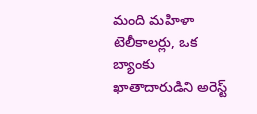మంది మహిళా టెలీకాలర్లు, ఒక బ్యాంకు ఖాతాదారుడిని అరెస్ట్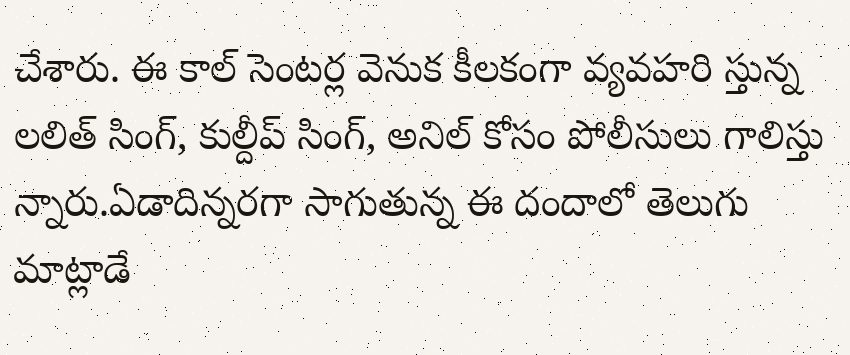చేశారు. ఈ కాల్ సెంటర్ల వెనుక కీలకంగా వ్యవహరి స్తున్న లలిత్ సింగ్, కుల్దీప్ సింగ్, అనిల్ కోసం పోలీసులు గాలిస్తు న్నారు.ఏడాదిన్నరగా సాగుతున్న ఈ దందాలో తెలుగు మాట్లాడే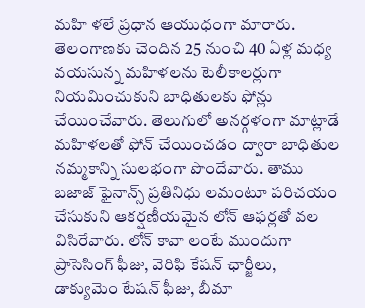మహి ళలే ప్రధాన ఆయుధంగా మారారు. తెలంగాణకు చెందిన 25 నుంచి 40 ఏళ్ల మధ్య వయసున్న మహిళలను టెలీకాలర్లుగా నియమించుకుని బాధితులకు ఫోన్లు చేయించేవారు. తెలుగులో అనర్గళంగా మాట్లాడే మహిళలతో ఫోన్ చేయించడం ద్వారా బాధితుల నమ్మకాన్ని సులభంగా పొందేవారు. తాము బజాజ్ ఫైనాన్స్ ప్రతినిధు లమంటూ పరిచయం చేసుకుని ఆకర్షణీయమైన లోన్ ఆఫర్లతో వల విసిరేవారు. లోన్ కావా లంటే ముందుగా ప్రాసెసింగ్ ఫీజు, వెరిఫి కేషన్ ఛార్జీలు, డాక్యుమెం టేషన్ ఫీజు, బీమా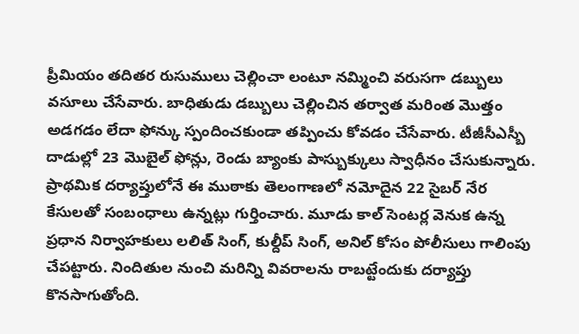ప్రీమియం తదితర రుసుములు చెల్లించా లంటూ నమ్మించి వరుసగా డబ్బులు వసూలు చేసేవారు. బాధితుడు డబ్బులు చెల్లించిన తర్వాత మరింత మొత్తం అడగడం లేదా ఫోన్కు స్పందించకుండా తప్పించు కోవడం చేసేవారు. టీజీసీఎస్బీ దాడుల్లో 23 మొబైల్ ఫోన్లు, రెండు బ్యాంకు పాస్బుక్కులు స్వాధీనం చేసుకున్నారు. ప్రాథమిక దర్యాప్తులోనే ఈ ముఠాకు తెలంగాణలో నమోదైన 22 సైబర్ నేర కేసులతో సంబంధాలు ఉన్నట్లు గుర్తించారు. మూడు కాల్ సెంటర్ల వెనుక ఉన్న ప్రధాన నిర్వాహకులు లలిత్ సింగ్, కుల్దీప్ సింగ్, అనిల్ కోసం పోలీసులు గాలింపు చేపట్టారు. నిందితుల నుంచి మరిన్ని వివరాలను రాబట్టేందుకు దర్యాప్తు కొనసాగుతోంది.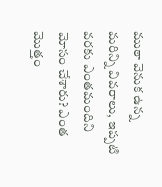ముఠా వెనుక ఉన్న మరిన్ని వివరాలు, ఇప్పటి వరకు ఎంతమందిని మోసం చేశారు? ఎంత మొత్తం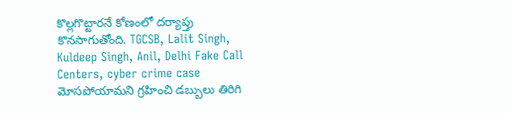కొల్లగొట్టారనే కోణంలో దర్యాప్తు కొనసాగుతోంది. TGCSB, Lalit Singh, Kuldeep Singh, Anil, Delhi Fake Call Centers, cyber crime case
మోసపోయామని గ్రహించి డబ్బులు తిరిగి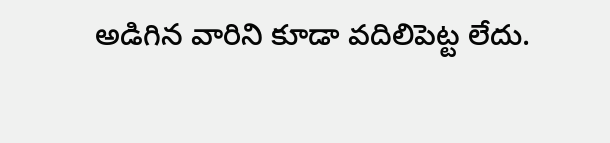అడిగిన వారిని కూడా వదిలిపెట్ట లేదు.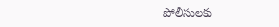పోలీసులకు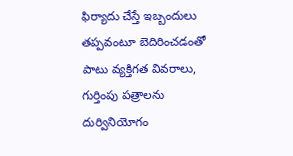ఫిర్యాదు చేస్తే ఇబ్బందులు తప్పవంటూ బెదిరించడంతో పాటు వ్యక్తిగత వివరాలు, గుర్తింపు పత్రాలను దుర్వినియోగం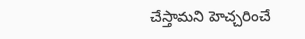చేస్తామని హెచ్చరించే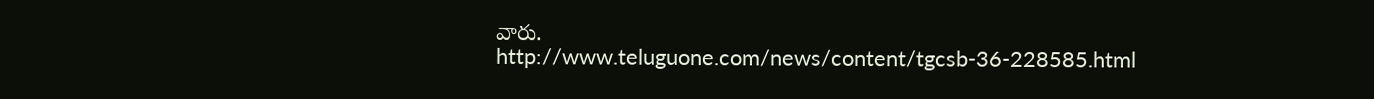వారు.
http://www.teluguone.com/news/content/tgcsb-36-228585.html